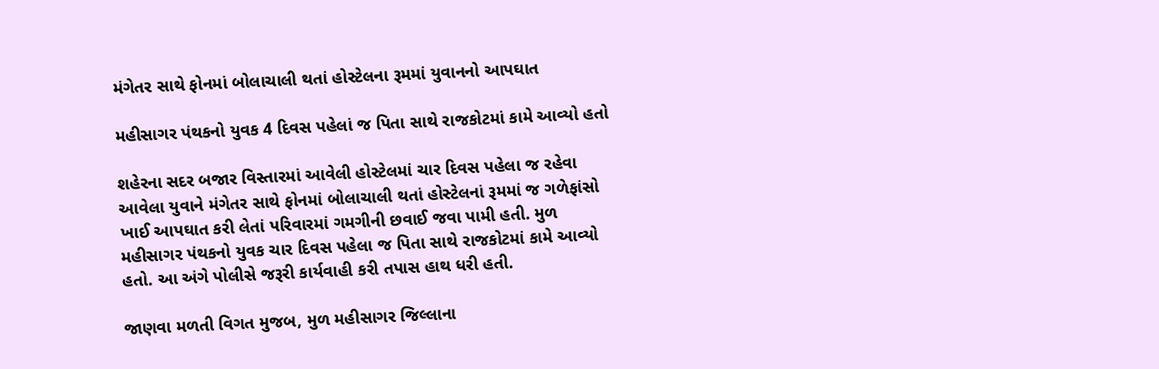મંગેતર સાથે ફોનમાં બોલાચાલી થતાં હોસ્ટેલના રૂમમાં યુવાનનો આપઘાત

મહીસાગર પંથકનો યુવક 4 દિવસ પહેલાં જ પિતા સાથે રાજકોટમાં કામે આવ્યો હતો

શહેરના સદર બજાર વિસ્તારમાં આવેલી હોસ્ટેલમાં ચાર દિવસ પહેલા જ રહેવા આવેલા યુવાને મંગેતર સાથે ફોનમાં બોલાચાલી થતાં હોસ્ટેલનાં રૂમમાં જ ગળેફાંસો ખાઈ આપઘાત કરી લેતાં પરિવારમાં ગમગીની છવાઈ જવા પામી હતી. મુળ મહીસાગર પંથકનો યુવક ચાર દિવસ પહેલા જ પિતા સાથે રાજકોટમાં કામે આવ્યો હતો. આ અંગે પોલીસે જરૂરી કાર્યવાહી કરી તપાસ હાથ ધરી હતી.

જાણવા મળતી વિગત મુજબ, મુળ મહીસાગર જિલ્લાના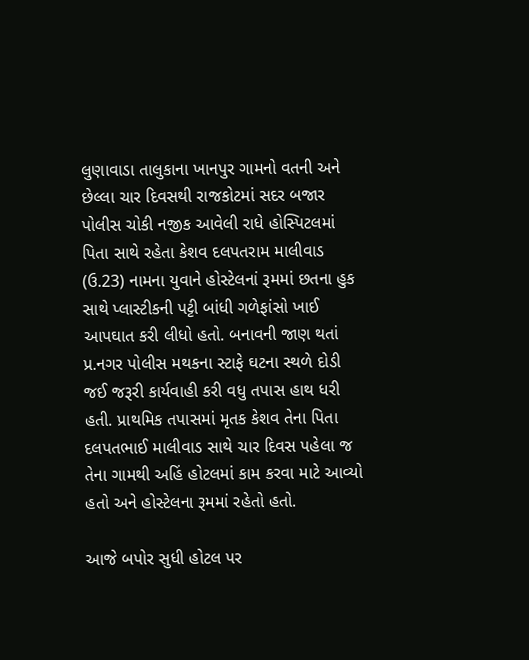લુણાવાડા તાલુકાના ખાનપુર ગામનો વતની અને છેલ્લા ચાર દિવસથી રાજકોટમાં સદર બજાર પોલીસ ચોકી નજીક આવેલી રાધે હોસ્પિટલમાં પિતા સાથે રહેતા કેશવ દલપતરામ માલીવાડ (ઉ.23) નામના યુવાને હોસ્ટેલનાં રૂમમાં છતના હુક સાથે પ્લાસ્ટીકની પટ્ટી બાંધી ગળેફાંસો ખાઈ આપઘાત કરી લીધો હતો. બનાવની જાણ થતાં પ્ર.નગર પોલીસ મથકના સ્ટાફે ઘટના સ્થળે દોડી જઈ જરૂરી કાર્યવાહી કરી વધુ તપાસ હાથ ધરી હતી. પ્રાથમિક તપાસમાં મૃતક કેશવ તેના પિતા દલપતભાઈ માલીવાડ સાથે ચાર દિવસ પહેલા જ તેના ગામથી અહિં હોટલમાં કામ કરવા માટે આવ્યો હતો અને હોસ્ટેલના રૂમમાં રહેતો હતો.

આજે બપોર સુધી હોટલ પર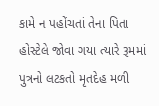કામે ન પહોંચતાં તેના પિતા હોસ્ટેલે જોવા ગયા ત્યારે રૂમમાં પુત્રનો લટકતો મૃતદેહ મળી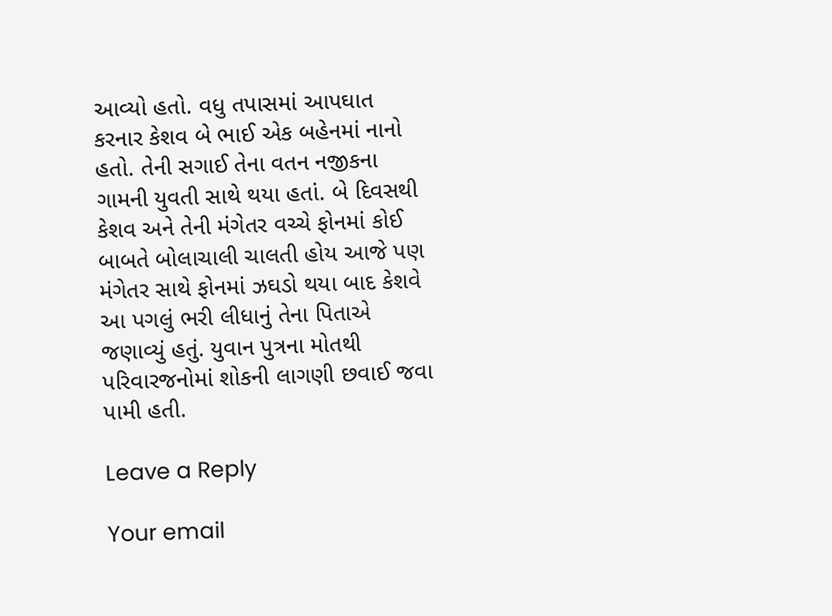આવ્યો હતો. વધુ તપાસમાં આપઘાત કરનાર કેશવ બે ભાઈ એક બહેનમાં નાનો હતો. તેની સગાઈ તેના વતન નજીકના ગામની યુવતી સાથે થયા હતાં. બે દિવસથી કેશવ અને તેની મંગેતર વચ્ચે ફોનમાં કોઈ બાબતે બોલાચાલી ચાલતી હોય આજે પણ મંગેતર સાથે ફોનમાં ઝઘડો થયા બાદ કેશવે આ પગલું ભરી લીધાનું તેના પિતાએ જણાવ્યું હતું. યુવાન પુત્રના મોતથી પરિવારજનોમાં શોકની લાગણી છવાઈ જવા પામી હતી.

Leave a Reply

Your email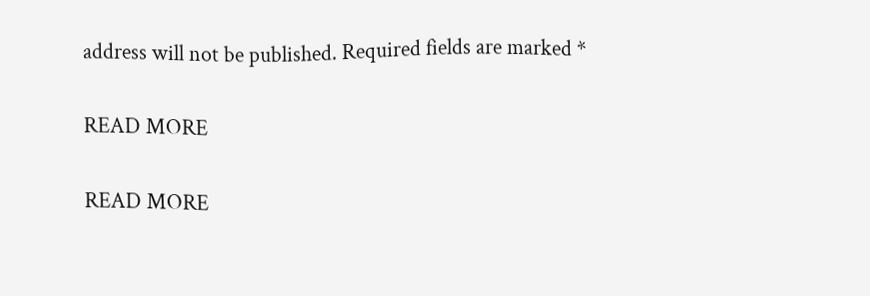address will not be published. Required fields are marked *

READ MORE

READ MORE